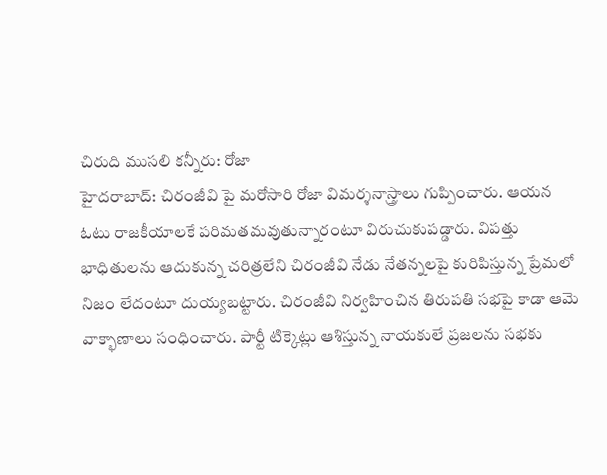చిరుది ముసలి కన్నీరు: రోజా
హైదరాబాద్: చిరంజీవి పై మరోసారి రోజా విమర్శనాస్త్రాలు గుప్పించారు. ఆయన ఓటు రాజకీయాలకే పరిమతమవుతున్నారంటూ విరుచుకుపడ్డారు. విపత్తు భాధితులను ఆదుకున్న చరిత్రలేని చిరంజీవి నేడు నేతన్నలపై కురిపిస్తున్న ప్రేమలో నిజం లేదంటూ దుయ్యబట్టారు. చిరంజీవి నిర్వహించిన తిరుపతి సభపై కాడా ఆమె వాక్భాణాలు సంధించారు. పార్టీ టిక్కెట్లు ఆశిస్తున్న నాయకులే ప్రజలను సభకు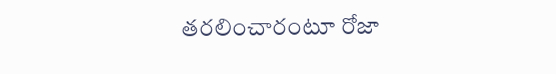తరలించారంటూ రోజా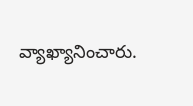వ్యాఖ్యానించారు.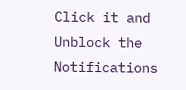Click it and Unblock the Notifications